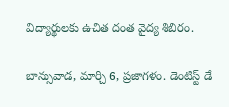విద్యార్థులకు ఉచిత దంత వైద్య శిబిరం.

బాన్సువాడ, మార్చి 6, ప్రజాగళం. డెంటిస్ట్ డే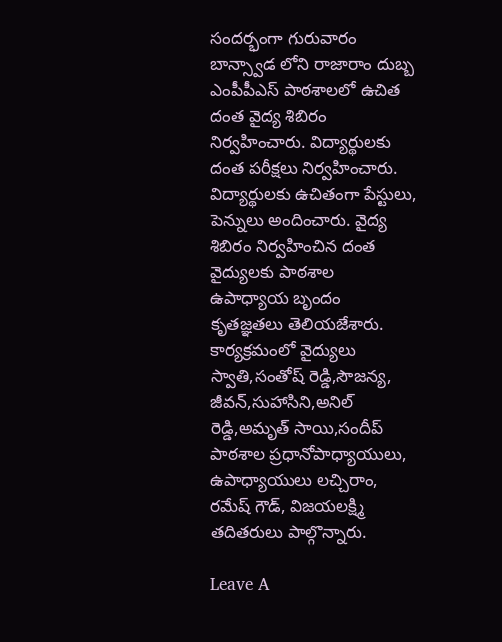సందర్భంగా గురువారం బాన్స్వాడ లోని రాజారాం దుబ్బ ఎంపీపీఎస్ పాఠశాలలో ఉచిత దంత వైద్య శిబిరం నిర్వహించారు. విద్యార్థులకు దంత పరీక్షలు నిర్వహించారు. విద్యార్థులకు ఉచితంగా పేస్టులు, పెన్నులు అందించారు. వైద్య శిబిరం నిర్వహించిన దంత వైద్యులకు పాఠశాల ఉపాధ్యాయ బృందం కృతజ్ఞతలు తెలియజేశారు. కార్యక్రమంలో వైద్యులు స్వాతి,సంతోష్ రెడ్డి,సౌజన్య, జీవన్,సుహాసిని,అనిల్ రెడ్డి,అమృత్ సాయి,సందీప్ పాఠశాల ప్రధానోపాధ్యాయులు, ఉపాధ్యాయులు లచ్చిరాం, రమేష్ గౌడ్, విజయలక్ష్మి తదితరులు పాల్గొన్నారు.

Leave A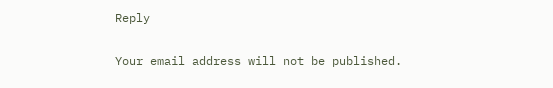Reply

Your email address will not be published.